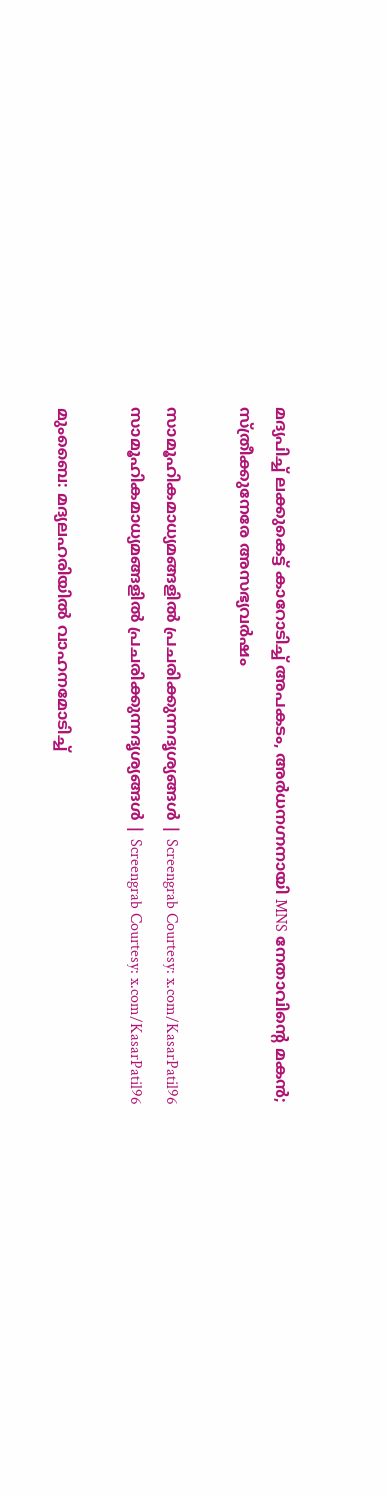മദ്യപിച്ച് ലക്കുകെട്ട് കാറോടിച്ച് അപകടം, അർധനഗ്നനായി MNS നേതാവിന്റെ മകൻ; സ്ത്രീക്കുനേരേ അസഭ്യവർഷം

സാമൂഹികമാധ്യമങ്ങളില്‍ പ്രചരിക്കുന്നദൃശ്യങ്ങള്‍ | Screengrab Courtesy: x.com/KasarPatil96
സാമൂഹികമാധ്യമങ്ങളില്‍ പ്രചരിക്കുന്നദൃശ്യങ്ങള്‍ | Screengrab Courtesy: x.com/KasarPatil96

മുംബൈ: മദ്യലഹരിയില്‍ വാഹനമോടിച്ച്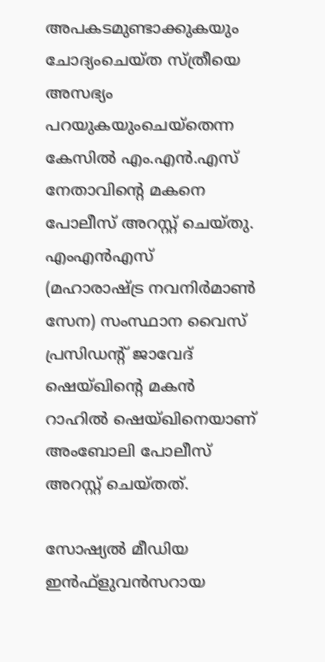അപകടമുണ്ടാക്കുകയും ചോദ്യംചെയ്ത സ്ത്രീയെ അസഭ്യം പറയുകയുംചെയ്‌തെന്ന കേസില്‍ എം.എന്‍.എസ് നേതാവിന്റെ മകനെ പോലീസ് അറസ്റ്റ് ചെയ്തു. എംഎന്‍എസ് (മഹാരാഷ്ട്ര നവനിര്‍മാണ്‍ സേന) സംസ്ഥാന വൈസ് പ്രസിഡന്റ് ജാവേദ് ഷെയ്ഖിന്റെ മകന്‍ റാഹില്‍ ഷെയ്ഖിനെയാണ് അംബോലി പോലീസ് അറസ്റ്റ് ചെയ്തത്.

സോഷ്യല്‍ മീഡിയ ഇന്‍ഫ്‌ളുവന്‍സറായ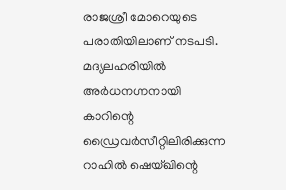രാജശ്രീ മോറെയുടെ പരാതിയിലാണ് നടപടി. മദ്യലഹരിയില്‍ അര്‍ധനഗ്നനായി കാറിന്റെ ഡ്രൈവര്‍സീറ്റിലിരിക്കുന്ന റാഹില്‍ ഷെയ്ഖിന്റെ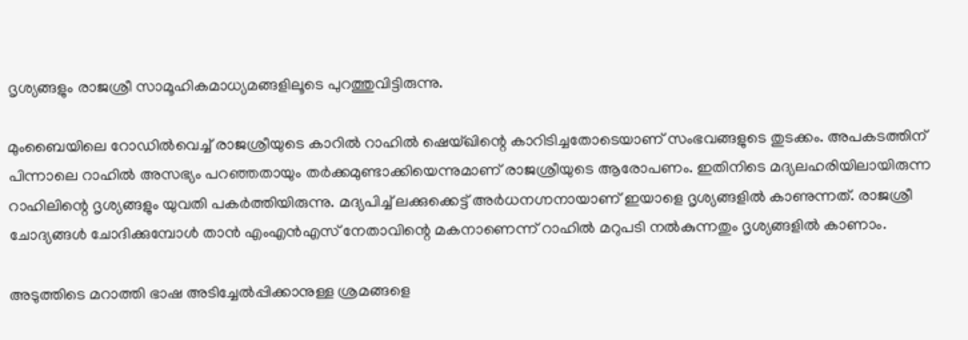ദൃശ്യങ്ങളും രാജശ്രീ സാമൂഹികമാധ്യമങ്ങളിലൂടെ പുറത്തുവിട്ടിരുന്നു.

മുംബൈയിലെ റോഡില്‍വെച്ച് രാജശ്രീയുടെ കാറില്‍ റാഹില്‍ ഷെയ്ഖിന്റെ കാറിടിച്ചതോടെയാണ് സംഭവങ്ങളുടെ തുടക്കം. അപകടത്തിന് പിന്നാലെ റാഹില്‍ അസഭ്യം പറഞ്ഞതായും തര്‍ക്കമുണ്ടാക്കിയെന്നുമാണ് രാജശ്രീയുടെ ആരോപണം. ഇതിനിടെ മദ്യലഹരിയിലായിരുന്ന റാഹിലിന്റെ ദൃശ്യങ്ങളും യുവതി പകര്‍ത്തിയിരുന്നു. മദ്യപിച്ച് ലക്കുക്കെട്ട് അര്‍ധനഗ്നനായാണ് ഇയാളെ ദൃശ്യങ്ങളില്‍ കാണുന്നത്. രാജശ്രീ ചോദ്യങ്ങള്‍ ചോദിക്കുമ്പോള്‍ താന്‍ എംഎന്‍എസ് നേതാവിന്റെ മകനാണെന്ന് റാഹില്‍ മറുപടി നല്‍കുന്നതും ദൃശ്യങ്ങളില്‍ കാണാം.

അടുത്തിടെ മറാത്തി ഭാഷ അടിച്ചേല്‍പ്പിക്കാനുള്ള ശ്രമങ്ങളെ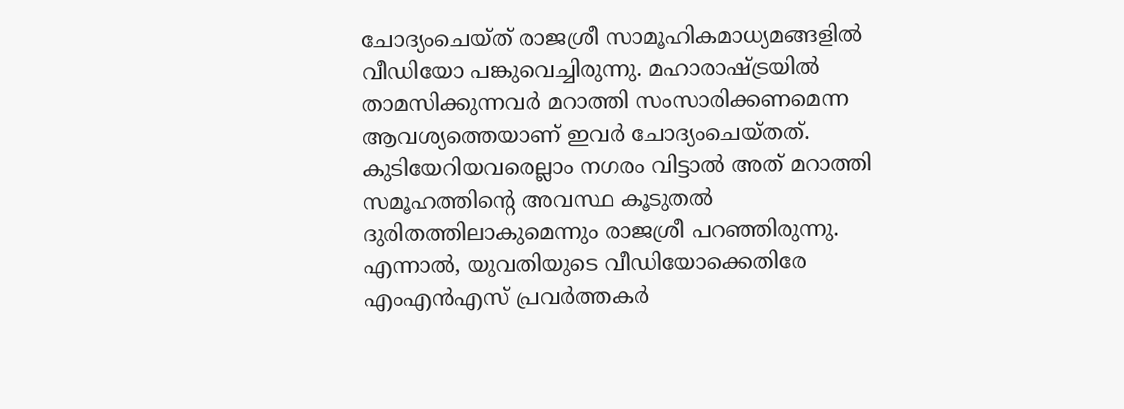ചോദ്യംചെയ്ത് രാജശ്രീ സാമൂഹികമാധ്യമങ്ങളില്‍ വീഡിയോ പങ്കുവെച്ചിരുന്നു. മഹാരാഷ്ട്രയില്‍ താമസിക്കുന്നവര്‍ മറാത്തി സംസാരിക്കണമെന്ന ആവശ്യത്തെയാണ് ഇവര്‍ ചോദ്യംചെയ്തത്. കുടിയേറിയവരെല്ലാം നഗരം വിട്ടാല്‍ അത് മറാത്തി സമൂഹത്തിന്റെ അവസ്ഥ കൂടുതല്‍ ദുരിതത്തിലാകുമെന്നും രാജശ്രീ പറഞ്ഞിരുന്നു. എന്നാല്‍, യുവതിയുടെ വീഡിയോക്കെതിരേ എംഎന്‍എസ് പ്രവര്‍ത്തകര്‍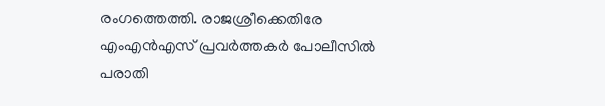രംഗത്തെത്തി. രാജശ്രീക്കെതിരേ എംഎന്‍എസ് പ്രവര്‍ത്തകര്‍ പോലീസില്‍ പരാതി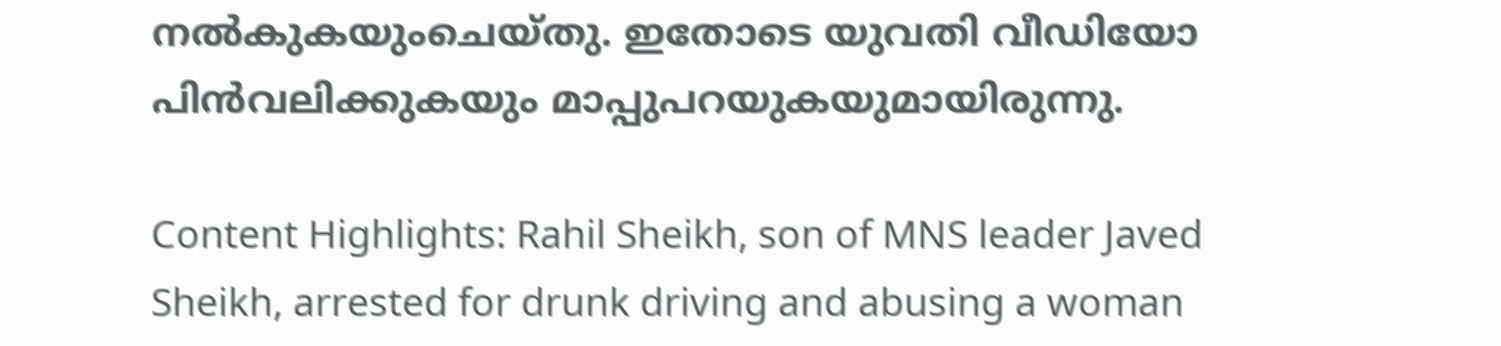നല്‍കുകയുംചെയ്തു. ഇതോടെ യുവതി വീഡിയോ പിന്‍വലിക്കുകയും മാപ്പുപറയുകയുമായിരുന്നു.

Content Highlights: Rahil Sheikh, son of MNS leader Javed Sheikh, arrested for drunk driving and abusing a woman